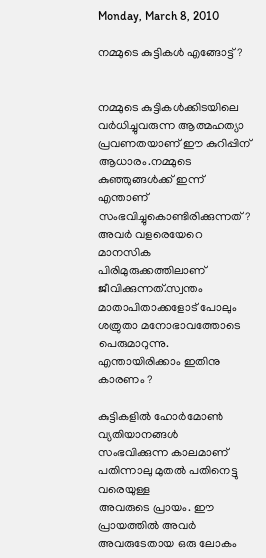Monday, March 8, 2010

നമ്മുടെ കുട്ടികള്‍ എങ്ങോട്ട്?


നമ്മുടെ കുട്ടികള്‍ക്കിടയിലെ വര്‍ധിച്ചുവരുന്ന ആത്മഹത്യാ പ്രവണതയാണ് ഈ കുറിപ്പിന് ആധാരം.നമ്മുടെ കുഞ്ഞുങ്ങള്‍ക്ക്‌ ഇന്ന് എന്താണ് സംഭവിച്ചുകൊണ്ടിരിക്കുന്നത്? അവര്‍ വളരെയേറെ മാനസിക പിരിമുരുക്കത്തിലാണ് ജീവിക്കുന്നത്.സ്വന്തം മാതാപിതാക്കളോട് പോലും ശത്രുതാ മനോഭാവത്തോടെ പെരുമാറുന്നു. എന്തായിരിക്കാം ഇതിനു കാരണം ?

കുട്ടികളില്‍ ഹോര്‍മോണ്‍ വ്യതിയാനങ്ങള്‍ സംഭവിക്കുന്ന കാലമാണ് പതിന്നാലു മുതല്‍ പതിനെട്ടു വരെയുള്ള
അവരുടെ പ്രായം. ഈ പ്രായത്തില്‍ അവര്‍ അവരുടേതായ ഒരു ലോകം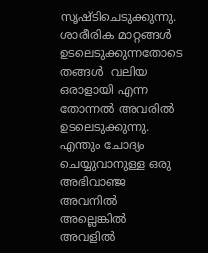സൃഷ്ടിചെടുക്കുന്നു. ശാരീരിക മാറ്റങ്ങള്‍ ഉടലെടുക്കുന്നതോടെ തങ്ങള്‍ ‍ വലിയ ഒരാളായി എന്ന തോന്നല്‍ അവരില്‍ ഉടലെടുക്കുന്നു. എന്തും ചോദ്യം ചെയ്യുവാനുള്ള ഒരു അഭിവാഞ്ജ അവനില്‍ അല്ലെങ്കില്‍ അവളില്‍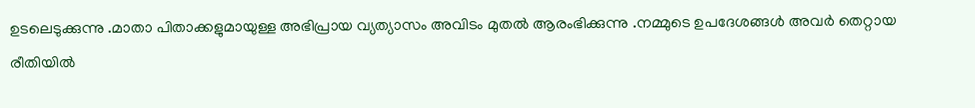ഉടലെടുക്കുന്നു .മാതാ പിതാക്കളുമായുള്ള അഭിപ്രായ വ്യത്യാസം അവിടം മുതല്‍ ആരംഭിക്കുന്നു .നമ്മുടെ ഉപദേശങ്ങള്‍ അവര്‍ തെറ്റായ രീതിയില്‍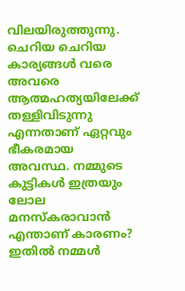വിലയിരുത്തുന്നു. ചെറിയ ചെറിയ കാര്യങ്ങള്‍ വരെ അവരെ ആത്മഹത്യയിലേക്ക് തള്ളിവിടുന്നു എന്നതാണ് ഏറ്റവും ഭീകരമായ അവസ്ഥ. നമ്മുടെ കുട്ടികള്‍ ഇത്രയും ലോല മനസ്കരാവാന്‍ എന്താണ് കാരണം? ഇതില്‍ നമ്മള്‍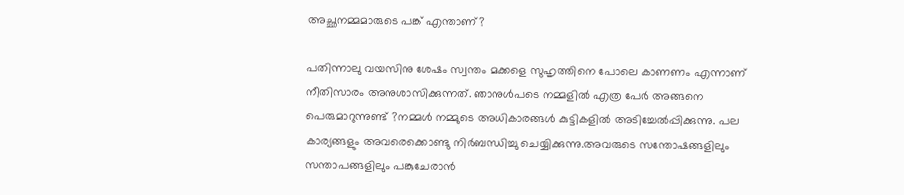അച്ഛനമ്മമാരുടെ പങ്ക് എന്താണ്?

പതിന്നാലു വയസിനു ശേഷം സ്വന്തം മക്കളെ സുഹൃത്തിനെ പോലെ കാണണം എന്നാണ് നീതിസാരം അനുശാസിക്കുന്നത്. ഞാനുള്‍പടെ നമ്മളില്‍ എത്ര പേര്‍ അങ്ങനെ പെരുമാറുന്നുണ്ട് ?നമ്മള്‍ നമ്മുടെ അധികാരങ്ങള്‍ കുട്ടികളില്‍ അടിച്ചേല്‍പ്പിക്കുന്നു. പല കാര്യങ്ങളും അവരെക്കൊണ്ടു നിര്‍ബന്ധിച്ചു ചെയ്യിക്കുന്നു.അവരുടെ സന്തോഷങ്ങളിലും സന്താപങ്ങളിലും പങ്കുചേരാന്‍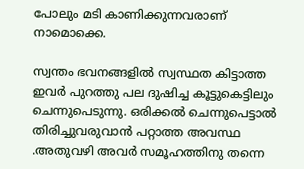പോലും മടി കാണിക്കുന്നവരാണ് നാമൊക്കെ.

സ്വന്തം ഭവനങ്ങളില്‍ സ്വസ്ഥത കിട്ടാത്ത ഇവര്‍ പുറത്തു പല ദുഷിച്ച കൂട്ടുകെട്ടിലും ചെന്നുപെടുന്നു. ഒരിക്കല്‍ ചെന്നുപെട്ടാല്‍ തിരിച്ചുവരുവാന്‍ പറ്റാത്ത അവസ്ഥ .അതുവഴി അവര്‍ സമൂഹത്തിനു തന്നെ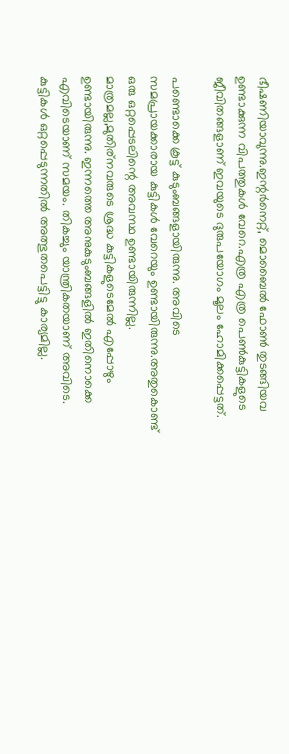ഭീഷണിയാവുന്നു.ഇന്റര്‍നെറ്റ്‌, മൊബൈല്‍ ഫോണ്‍ തുടങ്ങിയവ ഉണ്ടാക്കുന്ന വിപത്തുകള്‍ വേറെ.എത്ര എത്ര പെണ്‍കുട്ടികളുടെ ജീവിതങ്ങളാണ് ഇവയുടെ ദുരുപയോഗം മൂലം ഹോമിക്കപ്പെട്ടത്.

പണ്ടൊക്കെ കൂട്ട് കുടുംബങ്ങളായിരുന്നു. അവിടെ സമപ്രായക്കാരായ കുട്ടികള്‍ വേറെയും ഉണ്ടായിരുന്നു.അതുകൊണ്ട് ഒരു ഒറ്റപ്പെടലിന്റെ അവസ്ഥ ഉണ്ടായിരുന്നില്ല. മാത്രമല്ല,മുതിര്നവരുടെ ശ്രദ്ധ കുട്ടികളുടെമേല്‍ എപ്പോഴും ഉണ്ടായിരുന്നു. ഇന്നത്തെ അനുകുടുംബങ്ങളില്‍ ഇതിനൊക്കെ എവിടെയാണ് സമയം. തികച്ചും യാന്ത്രികതയാണ് അവിടെ. കുട്ടികള്‍ ഒറ്റപ്പെടുന്നതില്‍ അത്ഭുതപെട്ടിട്ടു കാര്യമില്ല.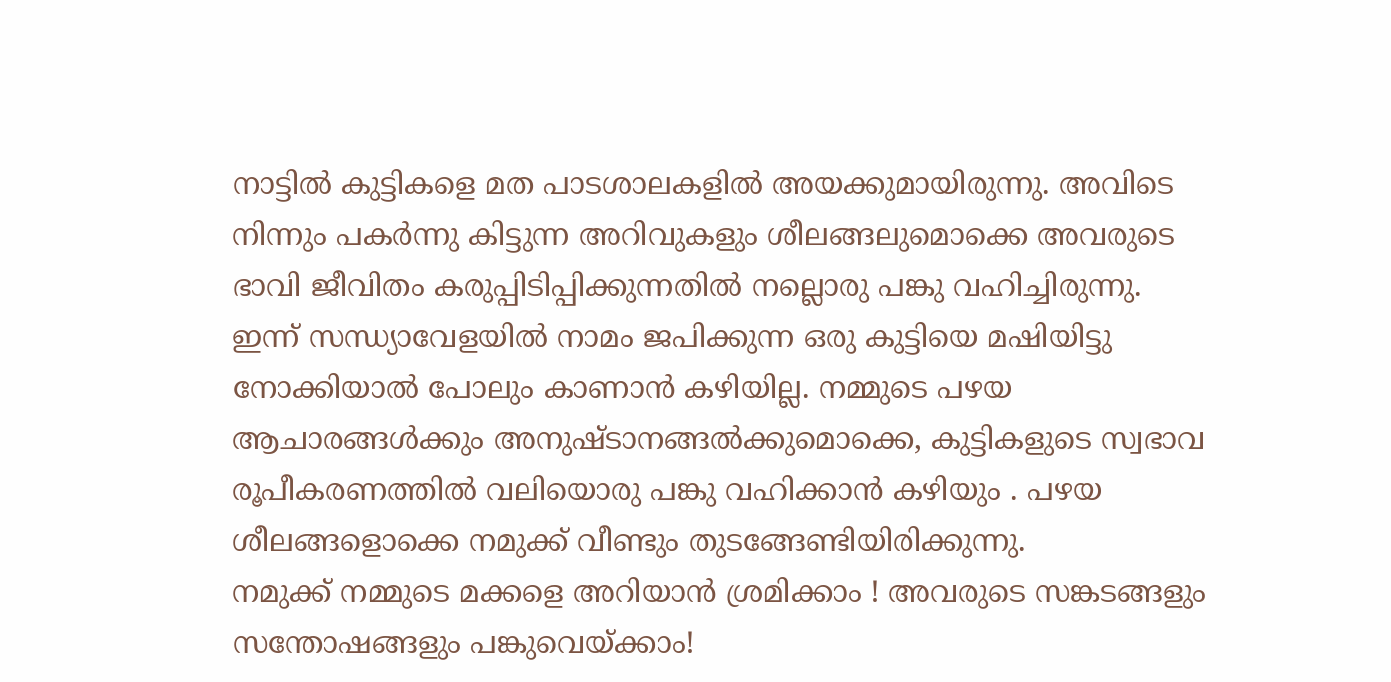നാട്ടില്‍ കുട്ടികളെ മത പാടശാലകളില്‍ അയക്കുമായിരുന്നു. അവിടെ നിന്നും പകര്‍ന്നു കിട്ടുന്ന അറിവുകളും ശീലങ്ങലുമൊക്കെ അവരുടെ ഭാവി ജീവിതം കരുപ്പിടിപ്പിക്കുന്നതില്‍ നല്ലൊരു പങ്കു വഹിച്ചിരുന്നു. ഇന്ന് സന്ധ്യാവേളയില്‍ നാമം ജപിക്കുന്ന ഒരു കുട്ടിയെ മഷിയിട്ടു നോക്കിയാല്‍ പോലും കാണാന്‍ കഴിയില്ല. നമ്മുടെ പഴയ ആചാരങ്ങള്‍ക്കും അനുഷ്ടാനങ്ങല്‍ക്കുമൊക്കെ, കുട്ടികളുടെ സ്വഭാവ രൂപീകരണത്തില്‍ വലിയൊരു പങ്കു വഹിക്കാന്‍ കഴിയും . പഴയ ശീലങ്ങളൊക്കെ നമുക്ക് വീണ്ടും തുടങ്ങേണ്ടിയിരിക്കുന്നു.
നമുക്ക് നമ്മുടെ മക്കളെ അറിയാന്‍ ശ്രമിക്കാം ! അവരുടെ സങ്കടങ്ങളും സന്തോഷങ്ങളും പങ്കുവെയ്ക്കാം!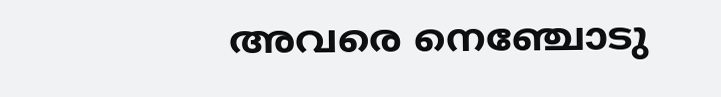അവരെ നെഞ്ചോടു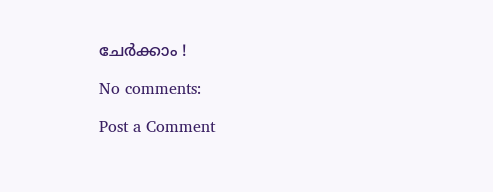ചേര്‍ക്കാം !

No comments:

Post a Comment